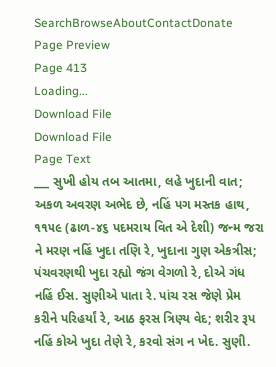SearchBrowseAboutContactDonate
Page Preview
Page 413
Loading...
Download File
Download File
Page Text
___ સુખી હોય તબ આતમા, લહે ખુદાની વાત; અકળ અવરણ અભેદ છે, નહિં પગ મસ્તક હાથ, ૧૧૫૯ (ઢાળ-૪૬ પદમરાય વિત એ દેશી) જન્મ જરા ને મરણ નહિં ખુદા તણિ રે, ખુદાના ગુણ એકત્રીસ; પંચવરણથી ખુદા રહ્યો જંગ વેગળો રે, દોએ ગંધ નહિં ઈસ. સુણીએ પાતા રે. પાંચ રસ જેણે પ્રેમ કરીને પરિહર્યાં રે, આઠ ફરસ ત્રિણ્ય વેદ; શરીર રૂપ નહિં કોએ ખુદા તેણે રે, કરવો સંગ ન ખેદ. સુણી.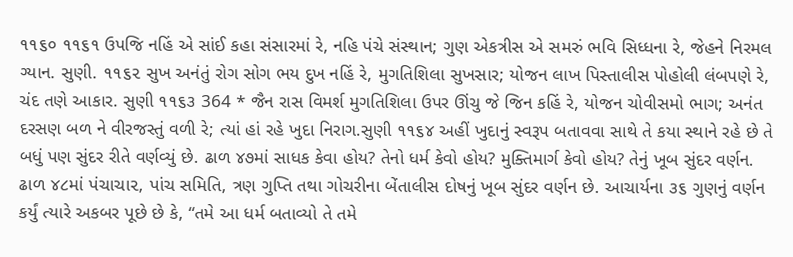૧૧૬૦ ૧૧૬૧ ઉપજિ નહિં એ સાંઈ કહા સંસારમાં રે, નહિ પંચે સંસ્થાન; ગુણ એકત્રીસ એ સમરું ભવિ સિધ્ધના રે, જેહને નિરમલ ગ્યાન. સુણી. ૧૧૬૨ સુખ અનંતું રોગ સોગ ભય દુખ નહિં રે, મુગતિશિલા સુખસાર; યોજન લાખ પિસ્તાલીસ પોહોલી લંબપણે રે, ચંદ તણે આકાર. સુણી ૧૧૬૩ 364 * જૈન રાસ વિમર્શ મુગતિશિલા ઉપર ઊંચુ જે જિન કહિં રે, યોજન ચોવીસમો ભાગ; અનંત દરસણ બળ ને વીરજસ્તું વળી રે; ત્યાં હાં રહે ખુદા નિરાગ.સુણી ૧૧૬૪ અહીં ખુદાનું સ્વરૂપ બતાવવા સાથે તે કયા સ્થાને રહે છે તે બધું પણ સુંદર રીતે વર્ણવ્યું છે. ઢાળ ૪૭માં સાધક કેવા હોય? તેનો ધર્મ કેવો હોય? મુક્તિમાર્ગ કેવો હોય? તેનું ખૂબ સુંદર વર્ણન. ઢાળ ૪૮માં પંચાચા૨, પાંચ સમિતિ, ત્રણ ગુપ્તિ તથા ગોચરીના બેંતાલીસ દોષનું ખૂબ સુંદર વર્ણન છે. આચાર્યના ૩૬ ગુણનું વર્ણન કર્યું ત્યારે અકબર પૂછે છે કે, “તમે આ ધર્મ બતાવ્યો તે તમે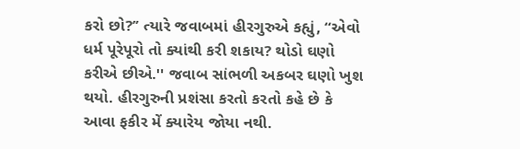કરો છો?’’ ત્યારે જવાબમાં હીરગુરુએ કહ્યું, “એવો ધર્મ પૂરેપૂરો તો ક્યાંથી કરી શકાય? થોડો ઘણો કરીએ છીએ.'' જવાબ સાંભળી અકબર ઘણો ખુશ થયો. હીરગુરુની પ્રશંસા કરતો કરતો કહે છે કે આવા ફકીર મેં ક્યારેય જોયા નથી.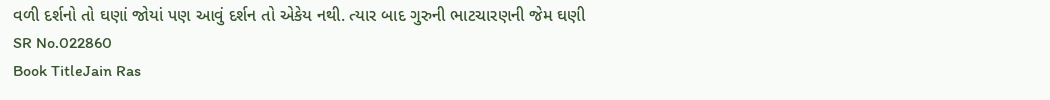વળી દર્શનો તો ઘણાં જોયાં પણ આવું દર્શન તો એકેય નથી. ત્યાર બાદ ગુરુની ભાટચારણની જેમ ઘણી
SR No.022860
Book TitleJain Ras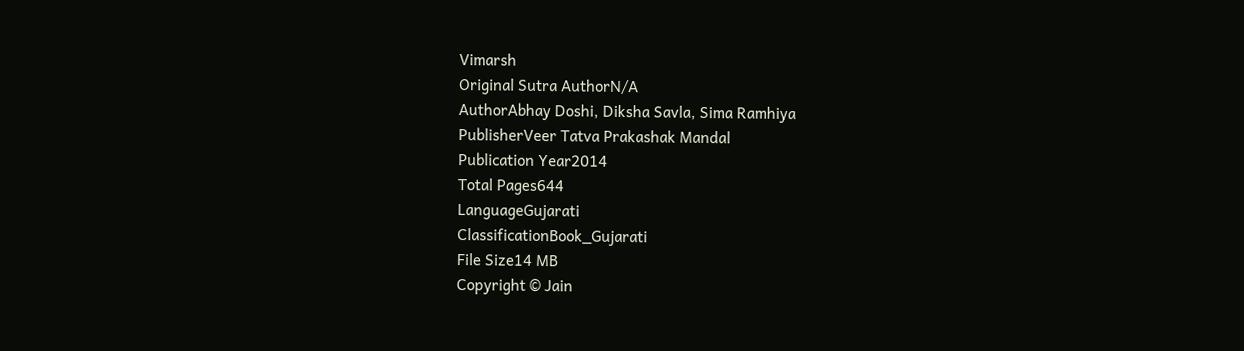Vimarsh
Original Sutra AuthorN/A
AuthorAbhay Doshi, Diksha Savla, Sima Ramhiya
PublisherVeer Tatva Prakashak Mandal
Publication Year2014
Total Pages644
LanguageGujarati
ClassificationBook_Gujarati
File Size14 MB
Copyright © Jain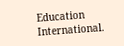Education International.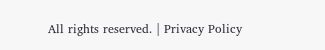All rights reserved. | Privacy Policy